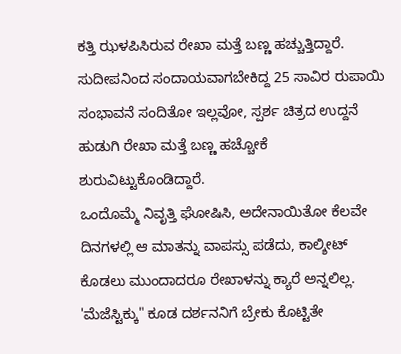ಕತ್ತಿ ಝಳಪಿಸಿರುವ ರೇಖಾ ಮತ್ತೆ ಬಣ್ಣ ಹಚ್ಚುತ್ತಿದ್ದಾರೆ.
ಸುದೀಪನಿಂದ ಸಂದಾಯವಾಗಬೇಕಿದ್ದ 25 ಸಾವಿರ ರುಪಾಯಿ ಸಂಭಾವನೆ ಸಂದಿತೋ ಇಲ್ಲವೋ, ಸ್ಪರ್ಶ ಚಿತ್ರದ ಉದ್ದನೆ ಹುಡುಗಿ ರೇಖಾ ಮತ್ತೆ ಬಣ್ಣ ಹಚ್ಚೋಕೆ ಶುರುವಿಟ್ಟುಕೊಂಡಿದ್ದಾರೆ.
ಒಂದೊಮ್ಮೆ ನಿವೃತ್ತಿ ಘೋಷಿಸಿ, ಅದೇನಾಯಿತೋ ಕೆಲವೇ ದಿನಗಳಲ್ಲಿ ಆ ಮಾತನ್ನು ವಾಪಸ್ಸು ಪಡೆದು, ಕಾಲ್ಶೀಟ್ ಕೊಡಲು ಮುಂದಾದರೂ ರೇಖಾಳನ್ನು ಕ್ಯಾರೆ ಅನ್ನಲಿಲ್ಲ. 'ಮೆಜೆಸ್ಟಿಕ್ಕು" ಕೂಡ ದರ್ಶನನಿಗೆ ಬ್ರೇಕು ಕೊಟ್ಟಿತೇ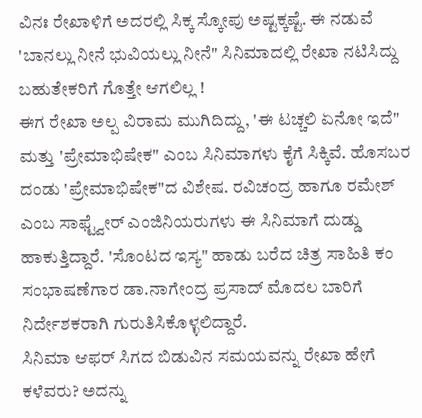ವಿನಃ ರೇಖಾಳಿಗೆ ಅದರಲ್ಲಿ ಸಿಕ್ಕ ಸ್ಕೋಪು ಅಷ್ಟಕ್ಕಷ್ಟೆ. ಈ ನಡುವೆ 'ಬಾನಲ್ಲು ನೀನೆ ಭುವಿಯಲ್ಲು ನೀನೆ" ಸಿನಿಮಾದಲ್ಲಿ ರೇಖಾ ನಟಿಸಿದ್ದು ಬಹುತೇಕರಿಗೆ ಗೊತ್ತೇ ಆಗಲಿಲ್ಲ !
ಈಗ ರೇಖಾ ಅಲ್ಪ ವಿರಾಮ ಮುಗಿದಿದ್ದು, 'ಈ ಟಚ್ಚಲಿ ಏನೋ ಇದೆ" ಮತ್ತು 'ಪ್ರೇಮಾಭಿಷೇಕ" ಎಂಬ ಸಿನಿಮಾಗಳು ಕೈಗೆ ಸಿಕ್ಕಿವೆ. ಹೊಸಬರ ದಂಡು 'ಪ್ರೇಮಾಭಿಷೇಕ"ದ ವಿಶೇಷ. ರವಿಚಂದ್ರ ಹಾಗೂ ರಮೇಶ್ ಎಂಬ ಸಾಫ್ಟ್ವೇರ್ ಎಂಜಿನಿಯರುಗಳು ಈ ಸಿನಿಮಾಗೆ ದುಡ್ಡು ಹಾಕುತ್ತಿದ್ದಾರೆ. 'ಸೊಂಟದ ಇಸ್ಯ" ಹಾಡು ಬರೆದ ಚಿತ್ರ ಸಾಹಿತಿ ಕಂ ಸಂಭಾಷಣೆಗಾರ ಡಾ.ನಾಗೇಂದ್ರ ಪ್ರಸಾದ್ ಮೊದಲ ಬಾರಿಗೆ ನಿರ್ದೇಶಕರಾಗಿ ಗುರುತಿಸಿಕೊಳ್ಳಲಿದ್ದಾರೆ.
ಸಿನಿಮಾ ಆಫರ್ ಸಿಗದ ಬಿಡುವಿನ ಸಮಯವನ್ನು ರೇಖಾ ಹೇಗೆ ಕಳೆವರು? ಅದನ್ನು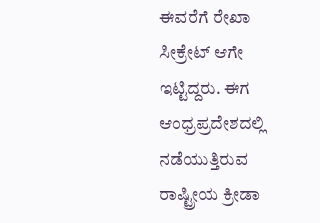ಈವರೆಗೆ ರೇಖಾ ಸೀಕ್ರೇಟ್ ಆಗೇ ಇಟ್ಟಿದ್ದರು. ಈಗ ಆಂಧ್ರಪ್ರದೇಶದಲ್ಲಿ ನಡೆಯುತ್ತಿರುವ ರಾಷ್ಟ್ರೀಯ ಕ್ರೀಡಾ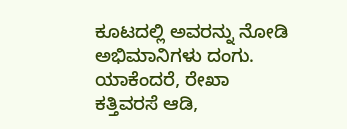ಕೂಟದಲ್ಲಿ ಅವರನ್ನು ನೋಡಿ ಅಭಿಮಾನಿಗಳು ದಂಗು. ಯಾಕೆಂದರೆ, ರೇಖಾ ಕತ್ತಿವರಸೆ ಆಡಿ,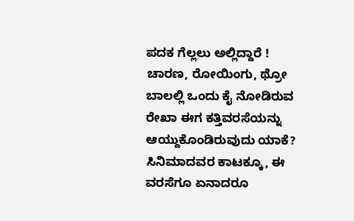ಪದಕ ಗೆಲ್ಲಲು ಅಲ್ಲಿದ್ದಾರೆ !
ಚಾರಣ, ರೋಯಿಂಗು, ಥ್ರೋ ಬಾಲಲ್ಲಿ ಒಂದು ಕೈ ನೋಡಿರುವ ರೇಖಾ ಈಗ ಕತ್ತಿವರಸೆಯನ್ನು ಆಯ್ದುಕೊಂಡಿರುವುದು ಯಾಕೆ? ಸಿನಿಮಾದವರ ಕಾಟಕ್ಕೂ, ಈ ವರಸೆಗೂ ಏನಾದರೂ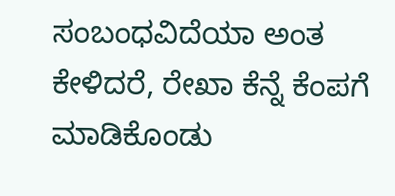ಸಂಬಂಧವಿದೆಯಾ ಅಂತ ಕೇಳಿದರೆ, ರೇಖಾ ಕೆನ್ನೆ ಕೆಂಪಗೆ ಮಾಡಿಕೊಂಡು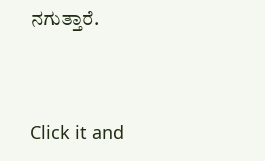ನಗುತ್ತಾರೆ.


Click it and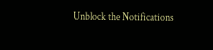Unblock the Notifications